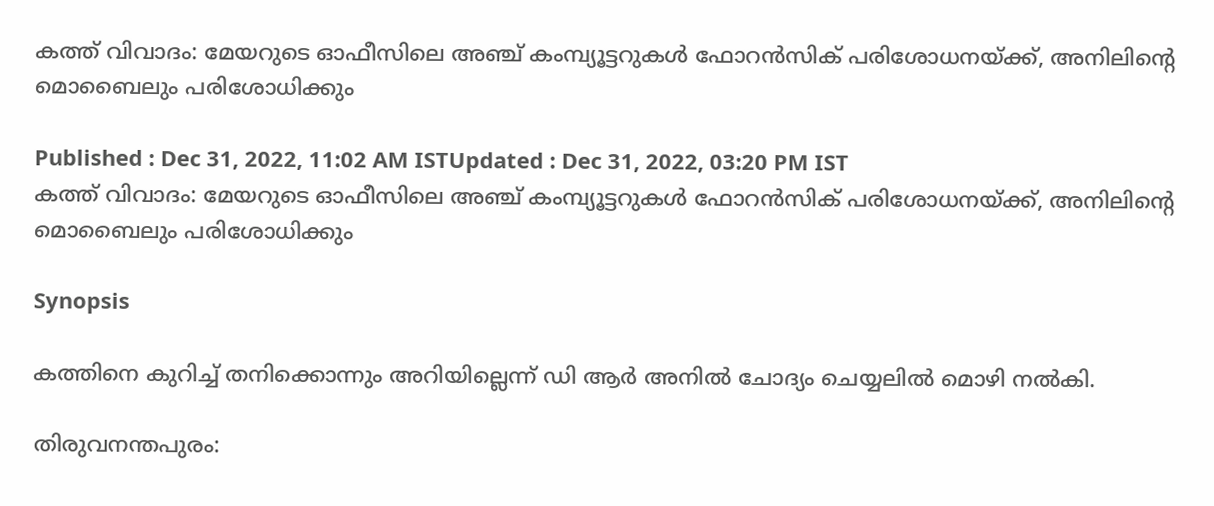കത്ത് വിവാദം: മേയറുടെ ഓഫീസിലെ അഞ്ച് കംമ്പ്യൂട്ടറുകള്‍ ഫോറൻസിക് പരിശോധനയ്ക്ക്, അനിലിന്‍റെ മൊബൈലും പരിശോധിക്കും

Published : Dec 31, 2022, 11:02 AM ISTUpdated : Dec 31, 2022, 03:20 PM IST
കത്ത് വിവാദം: മേയറുടെ ഓഫീസിലെ അഞ്ച് കംമ്പ്യൂട്ടറുകള്‍ ഫോറൻസിക് പരിശോധനയ്ക്ക്, അനിലിന്‍റെ മൊബൈലും പരിശോധിക്കും

Synopsis

കത്തിനെ കുറിച്ച് തനിക്കൊന്നും അറിയില്ലെന്ന് ഡി ആർ അനിൽ ചോദ്യം ചെയ്യലില്‍ മൊഴി നൽകി.

തിരുവനന്തപുരം: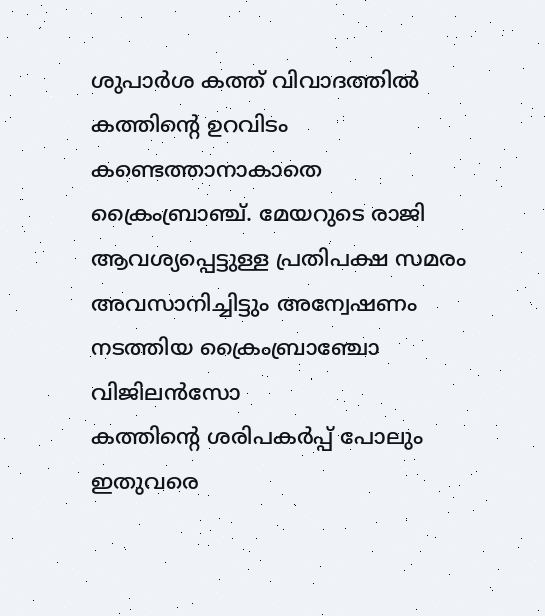ശുപാർശ കത്ത് വിവാദത്തിൽ കത്തിന്‍റെ ഉറവിടം കണ്ടെത്താനാകാതെ ക്രൈംബ്രാഞ്ച്. മേയറുടെ രാജി ആവശ്യപ്പെട്ടുള്ള പ്രതിപക്ഷ സമരം അവസാനിച്ചിട്ടും അന്വേഷണം നടത്തിയ ക്രൈംബ്രാഞ്ചോ വിജിലൻസോ
കത്തിന്‍റെ ശരിപകർപ്പ് പോലും ഇതുവരെ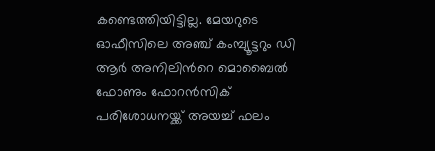കണ്ടെത്തിയിട്ടില്ല. മേയറുടെ ഓഫീസിലെ അഞ്ച് കംമ്പ്യൂട്ടറും ഡി ആർ അനിലിന്‍റെ മൊബൈൽ ഫോണും ഫോറൻസിക് പരിശോധനയ്ക്ക് അയച്ച് ഫലം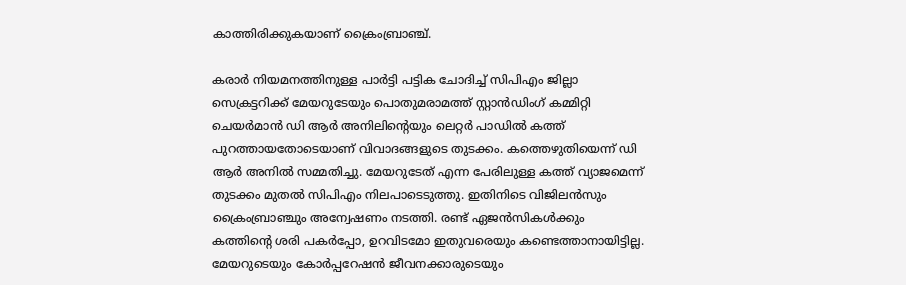കാത്തിരിക്കുകയാണ് ക്രൈംബ്രാഞ്ച്.

കരാർ നിയമനത്തിനുള്ള പാര്‍ട്ടി പട്ടിക ചോദിച്ച് സിപിഎം ജില്ലാ സെക്രട്ടറിക്ക് മേയറുടേയും പൊതുമരാമത്ത് സ്റ്റാൻഡിംഗ് കമ്മിറ്റി ചെയർമാൻ ഡി ആർ അനിലിന്‍റെയും ലെറ്റര്‍ പാഡിൽ കത്ത് പുറത്തായതോടെയാണ് വിവാദങ്ങളുടെ തുടക്കം. കത്തെഴുതിയെന്ന് ഡി ആർ അനിൽ സമ്മതിച്ചു. മേയറുടേത് എന്ന പേരിലുള്ള കത്ത് വ്യാജമെന്ന് തുടക്കം മുതൽ സിപിഎം നിലപാടെടുത്തു. ഇതിനിടെ വിജിലൻസും ക്രൈംബ്രാഞ്ചും അന്വേഷണം നടത്തി. രണ്ട് ഏജൻസികൾക്കും കത്തിന്‍റെ ശരി പകർപ്പോ, ഉറവിടമോ ഇതുവരെയും കണ്ടെത്താനായിട്ടില്ല. മേയറുടെയും കോർപ്പറേഷൻ ജീവനക്കാരുടെയും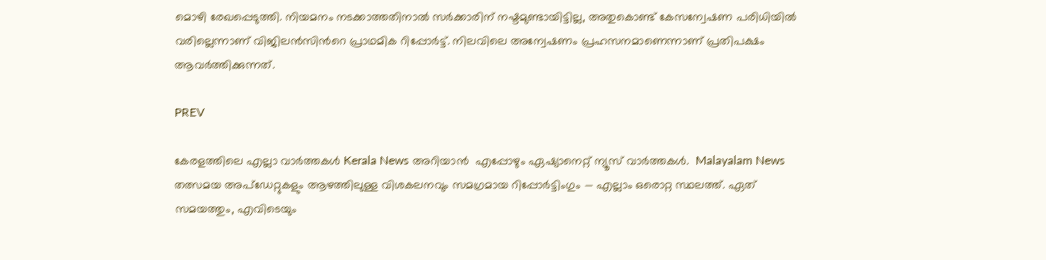മൊഴി രേഖപ്പെടുത്തി. നിയമനം നടക്കാത്തതിനാൽ സർക്കാരിന് നഷ്ടമുണ്ടായിട്ടില്ല, അതുകൊണ്ട് കേസന്വേഷണ പരിധിയില്‍ വരില്ലെന്നാണ് വിജിലൻസിന്‍റെ പ്രാഥമിക റിപ്പോർട്ട്. നിലവിലെ അന്വേഷണം പ്രഹസനമാണെന്നാണ് പ്രതിപക്ഷം ആവർത്തിക്കുന്നത്.

PREV

കേരളത്തിലെ എല്ലാ വാർത്തകൾ Kerala News അറിയാൻ  എപ്പോഴും ഏഷ്യാനെറ്റ് ന്യൂസ് വാർത്തകൾ.  Malayalam News   തത്സമയ അപ്‌ഡേറ്റുകളും ആഴത്തിലുള്ള വിശകലനവും സമഗ്രമായ റിപ്പോർട്ടിംഗും — എല്ലാം ഒരൊറ്റ സ്ഥലത്ത്. ഏത് സമയത്തും, എവിടെയും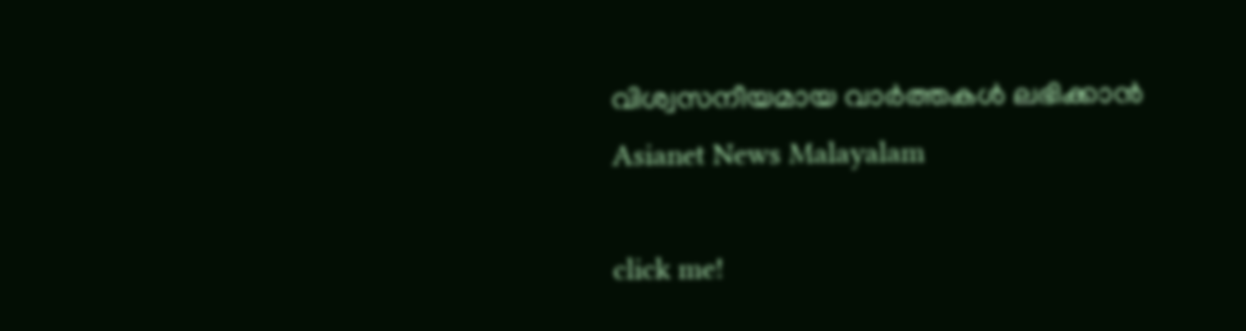വിശ്വസനീയമായ വാർത്തകൾ ലഭിക്കാൻ Asianet News Malayalam

click me!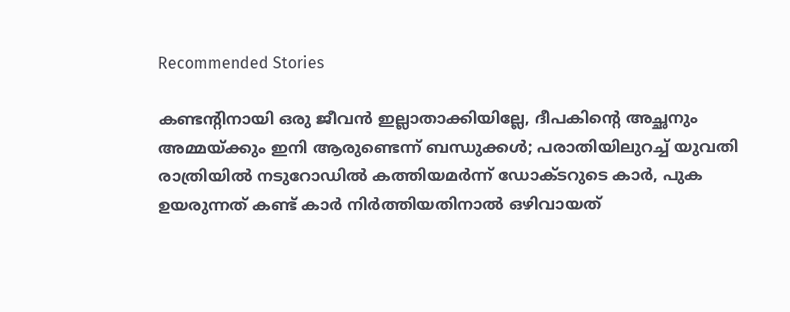Recommended Stories

കണ്ടന്‍റിനായി ഒരു ജീവൻ ഇല്ലാതാക്കിയില്ലേ, ദീപകിന്‍റെ അച്ഛനും അമ്മയ്ക്കും ഇനി ആരുണ്ടെന്ന് ബന്ധുക്കൾ; പരാതിയിലുറച്ച് യുവതി
രാത്രിയിൽ നടുറോഡിൽ കത്തിയമർന്ന് ഡോക്ടറുടെ കാർ, പുക ഉയരുന്നത് കണ്ട് കാർ നിർത്തിയതിനാൽ ഒഴിവായത്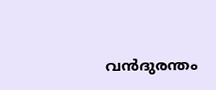വൻദുരന്തം